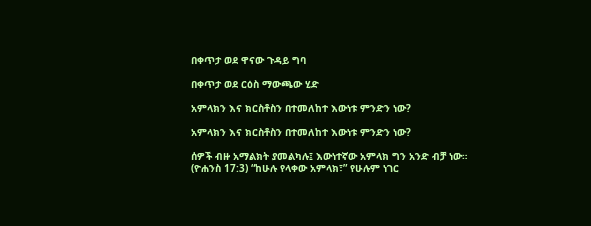በቀጥታ ወደ ዋናው ጉዳይ ግባ

በቀጥታ ወደ ርዕስ ማውጫው ሂድ

አምላክን እና ክርስቶስን በተመለከተ እውነቱ ምንድን ነው?

አምላክን እና ክርስቶስን በተመለከተ እውነቱ ምንድን ነው?

ሰዎች ብዙ አማልክት ያመልካሉ፤ እውነተኛው አምላክ ግን አንድ ብቻ ነው። (ዮሐንስ 17:3) “ከሁሉ የላቀው አምላክ፣” የሁሉም ነገር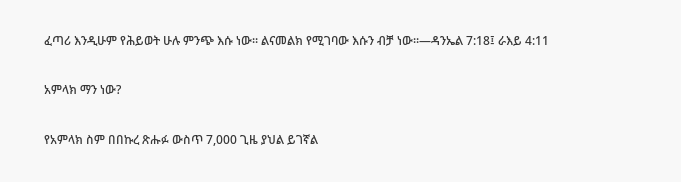ፈጣሪ እንዲሁም የሕይወት ሁሉ ምንጭ እሱ ነው። ልናመልክ የሚገባው እሱን ብቻ ነው።—ዳንኤል 7:18፤ ራእይ 4:11

አምላክ ማን ነው?

የአምላክ ስም በበኩረ ጽሑፉ ውስጥ 7,000 ጊዜ ያህል ይገኛል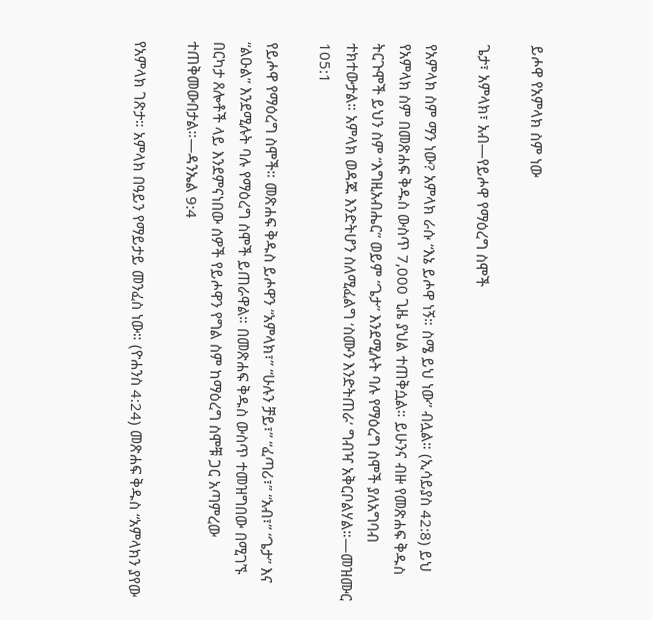ይሖዋ የአምላክ ስም ነው

ጌታ፣ አምላክ፣ አብ—የይሖዋ የማዕረግ ስሞች

የአምላክ ስም ማን ነው? አምላክ ራሱ “እኔ ይሖዋ ነኝ። ስሜ ይህ ነው” ብሏል። (ኢሳይያስ 42:8) ይህ የአምላክ ስም በመጽሐፍ ቅዱስ ውስጥ 7,000 ጊዜ ያህል ተጠቅሷል። ይሁንና ብዙ የመጽሐፍ ቅዱስ ትርጉሞች ይህን ስም “እግዚአብሔር” ወይም “ጌታ” እንደሚሉት ባሉ የማዕረግ ስሞች ያለአግባብ ተክተውታል። አምላክ ወዳጁ እንድትሆን ስለሚፈልግ ‘ስሙን እንድትጠራ’ ግብዣ አቅርቦልሃል።—መዝሙር 105:1

የይሖዋ የማዕረግ ስሞች። መጽሐፍ ቅዱስ ይሖዋን “አምላክ፣” “ሁሉን ቻይ፣” “ፈጣሪ፣” “አብ፣” “ጌታ” እና “ልዑል” እንደሚሉት ባሉ የማዕረግ ስሞች ይጠራዋል። በመጽሐፍ ቅዱስ ውስጥ ተመዝግበው በሚገኙ በርካታ ጸሎቶች ላይ እንደምናነበው ሰዎች የይሖዋን የግል ስም ከማዕረግ ስሞቹ ጋር አጣምረው ተጠቅመውበታል።—ዳንኤል 9:4

የአምላክ ገጽታ። አምላክ በዓይን የማይታይ መንፈስ ነው። (ዮሐንስ 4:24) መጽሐፍ ቅዱስ “አምላክን ያየው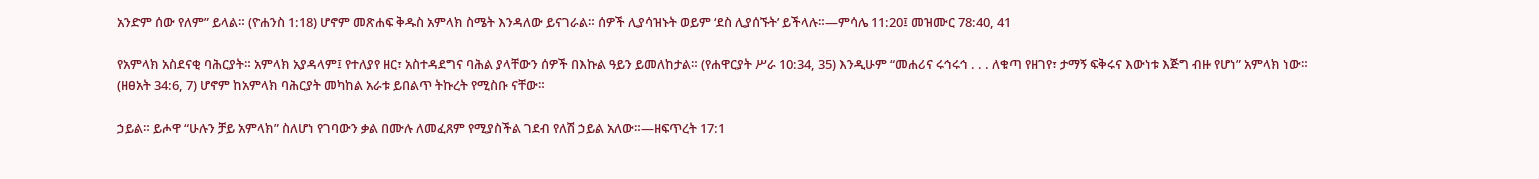አንድም ሰው የለም” ይላል። (ዮሐንስ 1:18) ሆኖም መጽሐፍ ቅዱስ አምላክ ስሜት እንዳለው ይናገራል። ሰዎች ሊያሳዝኑት ወይም ‘ደስ ሊያሰኙት’ ይችላሉ።—ምሳሌ 11:20፤ መዝሙር 78:40, 41

የአምላክ አስደናቂ ባሕርያት። አምላክ አያዳላም፤ የተለያየ ዘር፣ አስተዳደግና ባሕል ያላቸውን ሰዎች በእኩል ዓይን ይመለከታል። (የሐዋርያት ሥራ 10:34, 35) እንዲሁም “መሐሪና ሩኅሩኅ . . . ለቁጣ የዘገየ፣ ታማኝ ፍቅሩና እውነቱ እጅግ ብዙ የሆነ” አምላክ ነው። (ዘፀአት 34:6, 7) ሆኖም ከአምላክ ባሕርያት መካከል አራቱ ይበልጥ ትኩረት የሚስቡ ናቸው።

ኃይል። ይሖዋ “ሁሉን ቻይ አምላክ” ስለሆነ የገባውን ቃል በሙሉ ለመፈጸም የሚያስችል ገደብ የለሽ ኃይል አለው።—ዘፍጥረት 17:1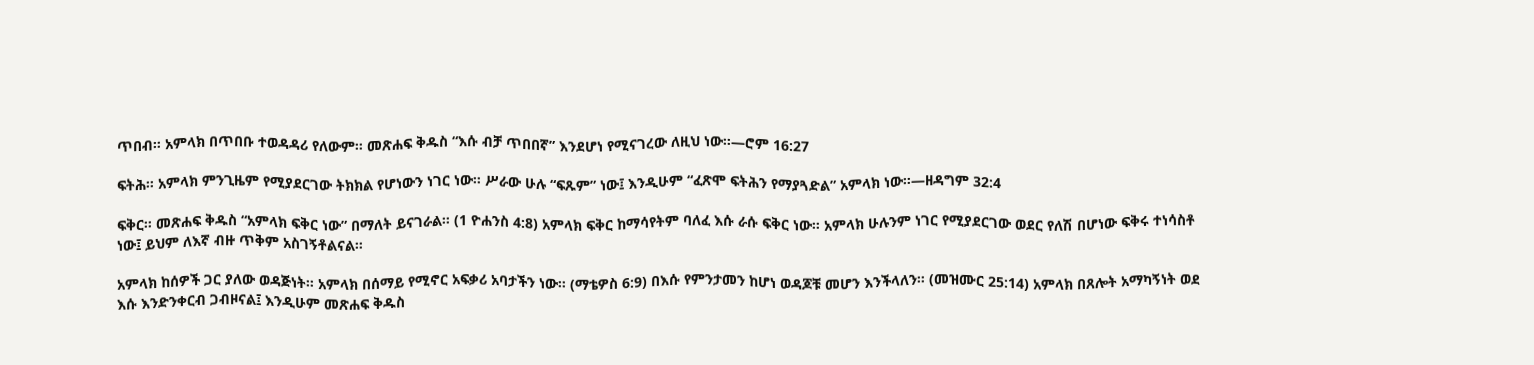ጥበብ። አምላክ በጥበቡ ተወዳዳሪ የለውም። መጽሐፍ ቅዱስ “እሱ ብቻ ጥበበኛ” እንደሆነ የሚናገረው ለዚህ ነው።—ሮም 16:27

ፍትሕ። አምላክ ምንጊዜም የሚያደርገው ትክክል የሆነውን ነገር ነው። ሥራው ሁሉ “ፍጹም” ነው፤ እንዲሁም “ፈጽሞ ፍትሕን የማያጓድል” አምላክ ነው።—ዘዳግም 32:4

ፍቅር። መጽሐፍ ቅዱስ “አምላክ ፍቅር ነው” በማለት ይናገራል። (1 ዮሐንስ 4:8) አምላክ ፍቅር ከማሳየትም ባለፈ እሱ ራሱ ፍቅር ነው። አምላክ ሁሉንም ነገር የሚያደርገው ወደር የለሽ በሆነው ፍቅሩ ተነሳስቶ ነው፤ ይህም ለእኛ ብዙ ጥቅም አስገኝቶልናል።

አምላክ ከሰዎች ጋር ያለው ወዳጅነት። አምላክ በሰማይ የሚኖር አፍቃሪ አባታችን ነው። (ማቴዎስ 6:9) በእሱ የምንታመን ከሆነ ወዳጆቹ መሆን እንችላለን። (መዝሙር 25:14) አምላክ በጸሎት አማካኝነት ወደ እሱ እንድንቀርብ ጋብዞናል፤ እንዲሁም መጽሐፍ ቅዱስ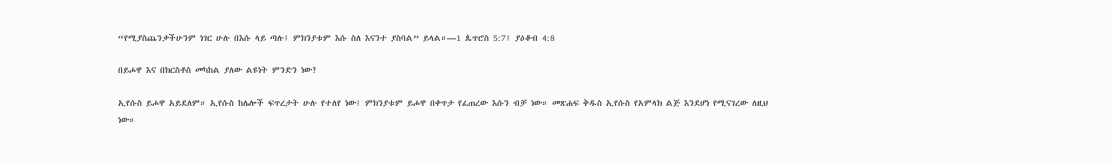“የሚያስጨንቃችሁንም ነገር ሁሉ በእሱ ላይ ጣሉ፤ ምክንያቱም እሱ ስለ እናንተ ያስባል” ይላል።—1 ጴጥሮስ 5:7፤ ያዕቆብ 4:8

በይሖዋ እና በክርስቶስ መካከል ያለው ልዩነት ምንድን ነው?

ኢየሱስ ይሖዋ አይደለም። ኢየሱስ ከሌሎች ፍጥረታት ሁሉ የተለየ ነው፤ ምክንያቱም ይሖዋ በቀጥታ የፈጠረው እሱን ብቻ ነው። መጽሐፍ ቅዱስ ኢየሱስ የአምላክ ልጅ እንደሆነ የሚናገረው ለዚህ ነው።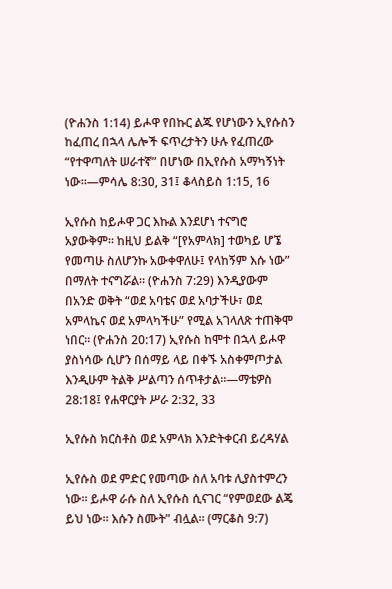(ዮሐንስ 1:14) ይሖዋ የበኩር ልጁ የሆነውን ኢየሱስን ከፈጠረ በኋላ ሌሎች ፍጥረታትን ሁሉ የፈጠረው “የተዋጣለት ሠራተኛ” በሆነው በኢየሱስ አማካኝነት ነው።—ምሳሌ 8:30, 31፤ ቆላስይስ 1:15, 16

ኢየሱስ ከይሖዋ ጋር እኩል እንደሆነ ተናግሮ አያውቅም። ከዚህ ይልቅ “[የአምላክ] ተወካይ ሆኜ የመጣሁ ስለሆንኩ አውቀዋለሁ፤ የላከኝም እሱ ነው” በማለት ተናግሯል። (ዮሐንስ 7:29) እንዲያውም በአንድ ወቅት “ወደ አባቴና ወደ አባታችሁ፣ ወደ አምላኬና ወደ አምላካችሁ” የሚል አገላለጽ ተጠቅሞ ነበር። (ዮሐንስ 20:17) ኢየሱስ ከሞተ በኋላ ይሖዋ ያስነሳው ሲሆን በሰማይ ላይ በቀኙ አስቀምጦታል እንዲሁም ትልቅ ሥልጣን ሰጥቶታል።—ማቴዎስ 28:18፤ የሐዋርያት ሥራ 2:32, 33

ኢየሱስ ክርስቶስ ወደ አምላክ እንድትቀርብ ይረዳሃል

ኢየሱስ ወደ ምድር የመጣው ስለ አባቱ ሊያስተምረን ነው። ይሖዋ ራሱ ስለ ኢየሱስ ሲናገር “የምወደው ልጄ ይህ ነው። እሱን ስሙት” ብሏል። (ማርቆስ 9:7)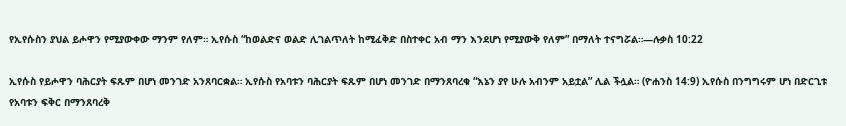የኢየሱስን ያህል ይሖዋን የሚያውቀው ማንም የለም። ኢየሱስ “ከወልድና ወልድ ሊገልጥለት ከሚፈቅድ በስተቀር አብ ማን እንደሆነ የሚያውቅ የለም” በማለት ተናግሯል።—ሉቃስ 10:22

ኢየሱስ የይሖዋን ባሕርያት ፍጹም በሆነ መንገድ አንጸባርቋል። ኢየሱስ የአባቱን ባሕርያት ፍጹም በሆነ መንገድ በማንጸባረቁ “እኔን ያየ ሁሉ አብንም አይቷል” ሊል ችሏል። (ዮሐንስ 14:9) ኢየሱስ በንግግሩም ሆነ በድርጊቱ የአባቱን ፍቅር በማንጸባረቅ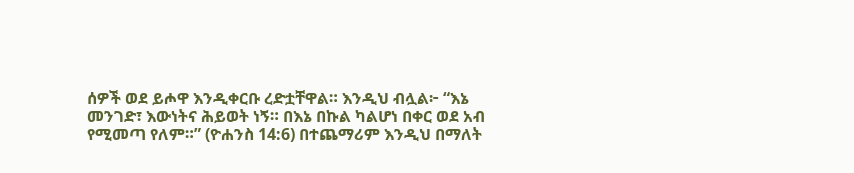ሰዎች ወደ ይሖዋ እንዲቀርቡ ረድቷቸዋል። እንዲህ ብሏል፦ “እኔ መንገድ፣ እውነትና ሕይወት ነኝ። በእኔ በኩል ካልሆነ በቀር ወደ አብ የሚመጣ የለም።” (ዮሐንስ 14:6) በተጨማሪም እንዲህ በማለት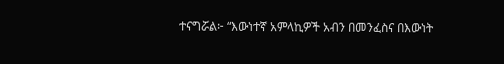ተናግሯል፦ “እውነተኛ አምላኪዎች አብን በመንፈስና በእውነት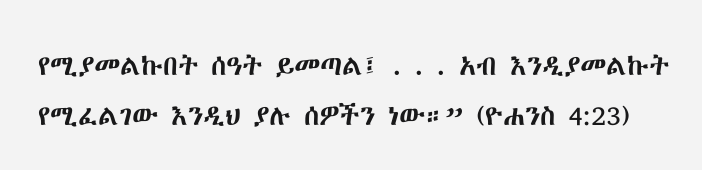የሚያመልኩበት ሰዓት ይመጣል፤ . . . አብ እንዲያመልኩት የሚፈልገው እንዲህ ያሉ ሰዎችን ነው።” (ዮሐንስ 4:23)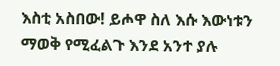እስቲ አስበው! ይሖዋ ስለ እሱ እውነቱን ማወቅ የሚፈልጉ እንደ አንተ ያሉ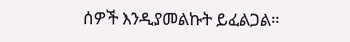ሰዎች እንዲያመልኩት ይፈልጋል።